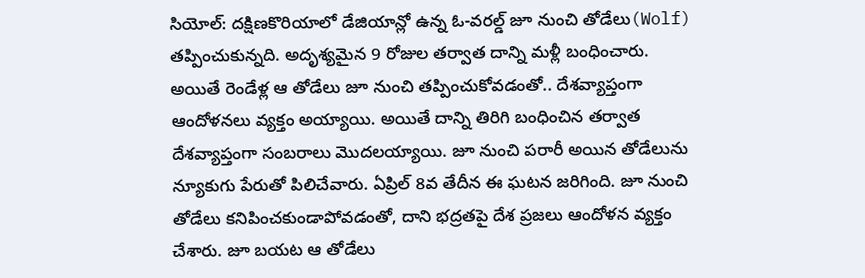సియోల్: దక్షిణకొరియాలో డేజియాన్లో ఉన్న ఓ-వరల్డ్ జూ నుంచి తోడేలు(Wolf) తప్పించుకున్నది. అదృశ్యమైన 9 రోజుల తర్వాత దాన్ని మళ్లీ బంధించారు. అయితే రెండేళ్ల ఆ తోడేలు జూ నుంచి తప్పించుకోవడంతో.. దేశవ్యాప్తంగా ఆందోళనలు వ్యక్తం అయ్యాయి. అయితే దాన్ని తిరిగి బంధించిన తర్వాత దేశవ్యాప్తంగా సంబరాలు మొదలయ్యాయి. జూ నుంచి పరారీ అయిన తోడేలును న్యూకుగు పేరుతో పిలిచేవారు. ఏప్రిల్ 8వ తేదీన ఈ ఘటన జరిగింది. జూ నుంచి తోడేలు కనిపించకుండాపోవడంతో, దాని భద్రతపై దేశ ప్రజలు ఆందోళన వ్యక్తం చేశారు. జూ బయట ఆ తోడేలు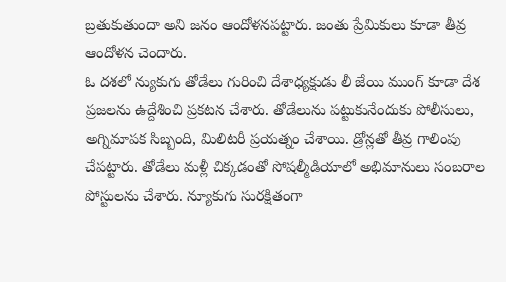బ్రతుకుతుందా అని జనం ఆందోళనపట్టారు. జంతు ప్రేమికులు కూడా తీవ్ర ఆందోళన చెందారు.
ఓ దశలో న్యుకుగు తోడేలు గురించి దేశాధ్యక్షుడు లీ జేయి ముంగ్ కూడా దేశ ప్రజలను ఉద్దేశించి ప్రకటన చేశారు. తోడేలును పట్టుకునేందుకు పోలీసులు, అగ్నిమాపక సిబ్బంది, మిలిటరీ ప్రయత్నం చేశాయి. డ్రోన్లతో తీవ్ర గాలింపు చేపట్టారు. తోడేలు మళ్లీ చిక్కడంతో సోషల్మీడియాలో అభిమానులు సంబరాల పోస్టులను చేశారు. న్యూకుగు సురక్షితంగా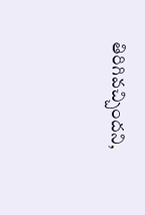తిరిగివచ్చిందని,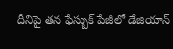దీనిపై తన ఫేస్బుక్ పేజీలో డేజియాన్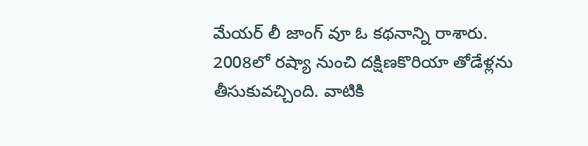మేయర్ లీ జాంగ్ వూ ఓ కథనాన్ని రాశారు.
2008లో రష్యా నుంచి దక్షిణకొరియా తోడేళ్లను తీసుకువచ్చింది. వాటికి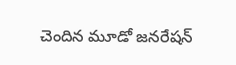చెందిన మూడో జనరేషన్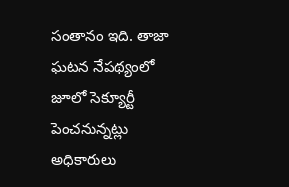సంతానం ఇది. తాజా ఘటన నేపథ్యంలో జూలో సెక్యూర్టీ పెంచనున్నట్లు అధికారులు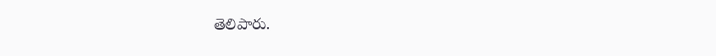తెలిపారు.